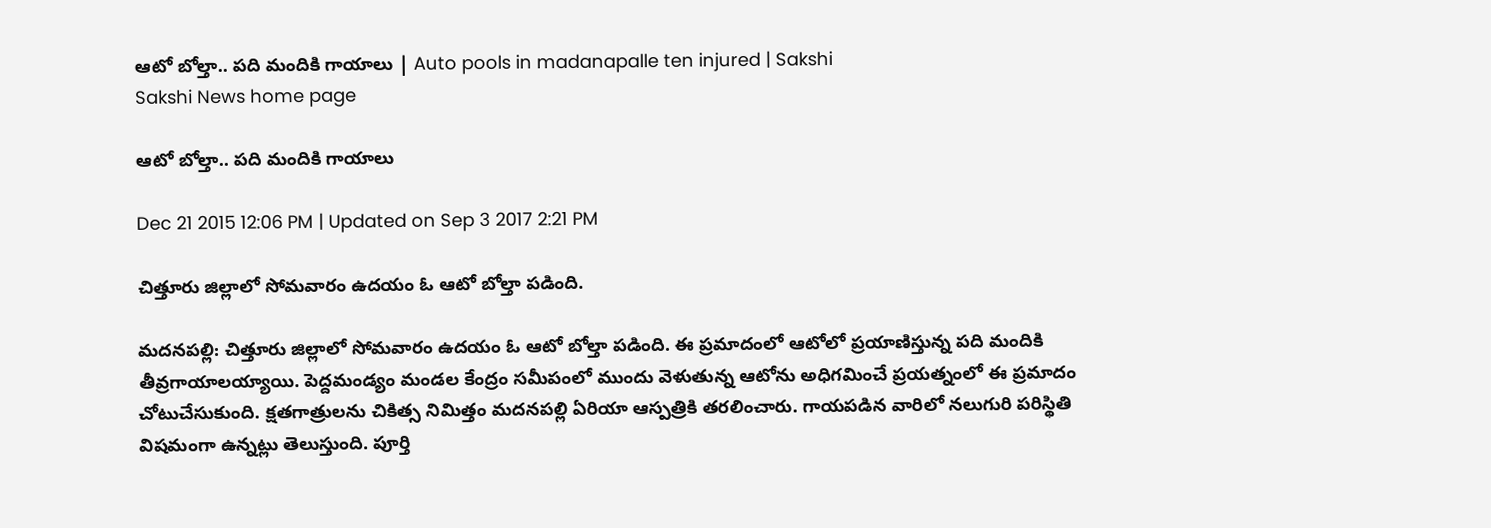ఆటో బోల్తా.. పది మందికి గాయాలు | Auto pools in madanapalle ten injured | Sakshi
Sakshi News home page

ఆటో బోల్తా.. పది మందికి గాయాలు

Dec 21 2015 12:06 PM | Updated on Sep 3 2017 2:21 PM

చిత్తూరు జిల్లాలో సోమవారం ఉదయం ఓ ఆటో బోల్తా పడింది.

మదనపల్లి: చిత్తూరు జిల్లాలో సోమవారం ఉదయం ఓ ఆటో బోల్తా పడింది. ఈ ప్రమాదంలో ఆటోలో ప్రయాణిస్తున్న పది మందికి తీవ్రగాయాలయ్యాయి. పెద్దమండ్యం మండల కేంద్రం సమీపంలో ముందు వెళుతున్న ఆటోను అధిగమించే ప్రయత్నంలో ఈ ప్రమాదం చోటుచేసుకుంది. క్షతగాత్రులను చికిత్స నిమిత్తం మదనపల్లి ఏరియా ఆస్పత్రికి తరలించారు. గాయపడిన వారిలో నలుగురి పరిస్థితి విషమంగా ఉన్నట్లు తెలుస్తుంది. పూర్తి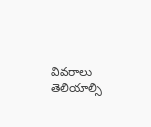వివరాలు తెలియాల్సి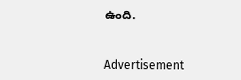ఉంది.


Advertisement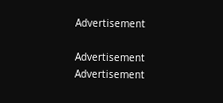Advertisement

Advertisement
Advertisement